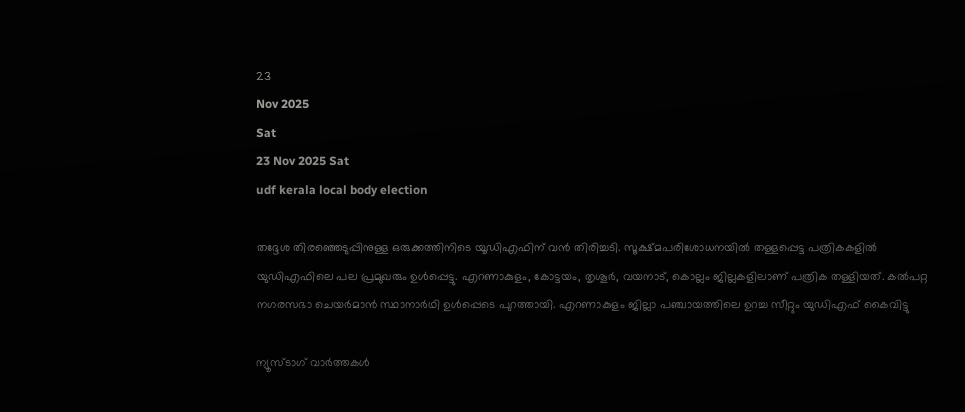23
Nov 2025
Sat
23 Nov 2025 Sat
udf kerala local body election

തദ്ദേശ തിരഞ്ഞെടുപ്പിനുള്ള ഒരുക്കത്തിനിടെ യൂഡിഎഫിന് വന്‍ തിരിച്ചടി. സൂക്ഷ്മപരിശോധനയില്‍ തള്ളപ്പെട്ട പത്രികകളില്‍ യുഡിഎഫിലെ പല പ്രമുഖരും ഉള്‍പ്പെട്ടു. എറണാകുളം, കോട്ടയം, തൃശൂര്‍, വയനാട്, കൊല്ലം ജില്ലകളിലാണ് പത്രിക തള്ളിയത്. കല്‍പറ്റ നഗരസഭാ ചെയര്‍മാന്‍ സ്ഥാനാര്‍ഥി ഉള്‍പ്പെടെ പുറത്തായി. എറണാകുളം ജില്ലാ പഞ്ചായത്തിലെ ഉറച്ച സീറ്റും യുഡിഎഫ് കൈവിട്ടു

ന്യൂസ്ടാഗ് വാര്‍ത്തകള്‍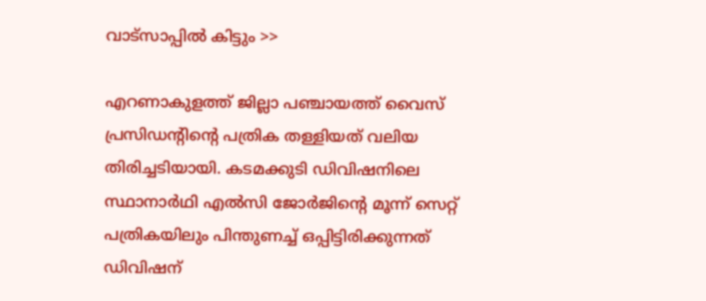വാട്‌സാപ്പില്‍ കിട്ടും >>

എറണാകുളത്ത് ജില്ലാ പഞ്ചായത്ത് വൈസ് പ്രസിഡന്റിന്റെ പത്രിക തള്ളിയത് വലിയ തിരിച്ചടിയായി. കടമക്കുടി ഡിവിഷനിലെ സ്ഥാനാര്‍ഥി എല്‍സി ജോര്‍ജിന്റെ മൂന്ന് സെറ്റ് പത്രികയിലും പിന്തുണച്ച് ഒപ്പിട്ടിരിക്കുന്നത് ഡിവിഷന്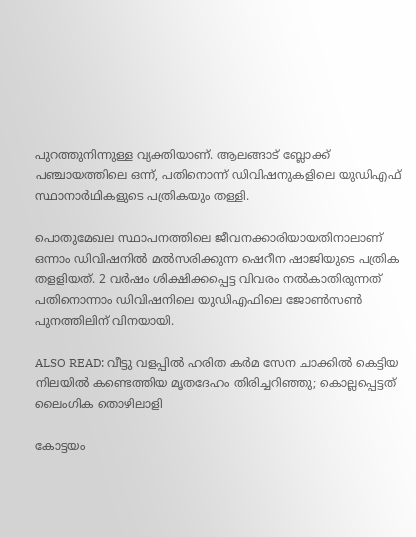പുറത്തുനിന്നുള്ള വ്യക്തിയാണ്. ആലങ്ങാട് ബ്ലോക്ക് പഞ്ചായത്തിലെ ഒന്ന്, പതിനൊന്ന് ഡിവിഷനുകളിലെ യുഡിഎഫ് സ്ഥാനാര്‍ഥികളുടെ പത്രികയും തള്ളി.

പൊതുമേഖല സ്ഥാപനത്തിലെ ജീവനക്കാരിയായതിനാലാണ് ഒന്നാം ഡിവിഷനില്‍ മല്‍സരിക്കുന്ന ഷെറീന ഷാജിയുടെ പത്രിക തളളിയത്. 2 വര്‍ഷം ശിക്ഷിക്കപ്പെട്ട വിവരം നല്‍കാതിരുന്നത് പതിനൊന്നാം ഡിവിഷനിലെ യുഡിഎഫിലെ ജോണ്‍സണ്‍ പുനത്തിലിന് വിനയായി.

ALSO READ: വീട്ടു വളപ്പില്‍ ഹരിത കര്‍മ സേന ചാക്കില്‍ കെട്ടിയ നിലയില്‍ കണ്ടെത്തിയ മൃതദേഹം തിരിച്ചറിഞ്ഞു; കൊല്ലപ്പെട്ടത് ലൈംഗിക തൊഴിലാളി

കോട്ടയം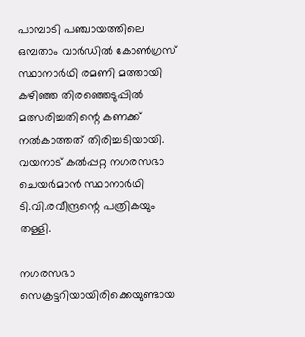പാമ്പാടി പഞ്ചായത്തിലെ ഒമ്പതാം വാര്‍ഡില്‍ കോണ്‍ഗ്രസ് സ്ഥാനാര്‍ഥി രമണി മത്തായി കഴിഞ്ഞ തിരഞ്ഞെടുപ്പില്‍ മത്സരിച്ചതിന്റെ കണക്ക് നല്‍കാത്തത് തിരിച്ചടിയായി. വയനാട് കല്‍പ്പറ്റ നഗരസഭാ ചെയര്‍മാന്‍ സ്ഥാനാര്‍ഥി ടി.വി.രവീന്ദ്രന്റെ പത്രികയും തള്ളി.

നഗരസഭാ സെക്രട്ടറിയായിരിക്കെയുണ്ടായ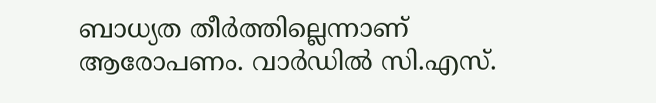ബാധ്യത തീര്‍ത്തില്ലെന്നാണ് ആരോപണം. വാര്‍ഡില്‍ സി.എസ്.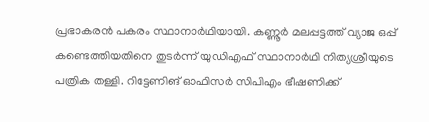പ്രഭാകരന്‍ പകരം സ്ഥാനാര്‍ഥിയായി. കണ്ണൂര്‍ മലപ്പട്ടത്ത് വ്യാജ ഒപ്പ് കണ്ടെത്തിയതിനെ തുടര്‍ന്ന് യുഡിഎഫ് സ്ഥാനാര്‍ഥി നിത്യശ്രീയുടെ പത്രിക തള്ളി. റിട്ടേണിങ് ഓഫിസര്‍ സിപിഎം ഭീഷണിക്ക്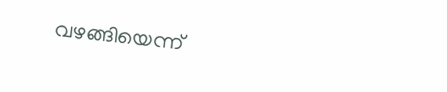വഴങ്ങിയെന്ന്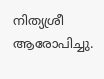നിത്യശ്രീ ആരോപിച്ചു.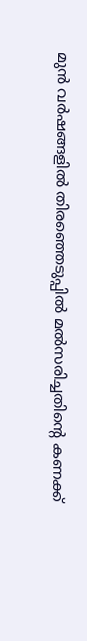മുന്‍ വര്‍ഷങ്ങളില്‍ തിരഞ്ഞെടുപ്പില്‍ മല്‍സരിച്ചതിന്റെ കണക്ക്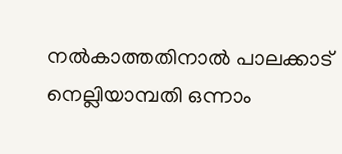നല്‍കാത്തതിനാല്‍ പാലക്കാട് നെല്ലിയാമ്പതി ഒന്നാം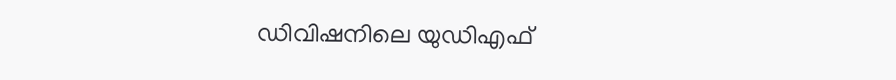ഡിവിഷനിലെ യുഡിഎഫ്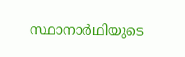സ്ഥാനാര്‍ഥിയുടെ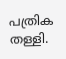പത്രിക തള്ളി.